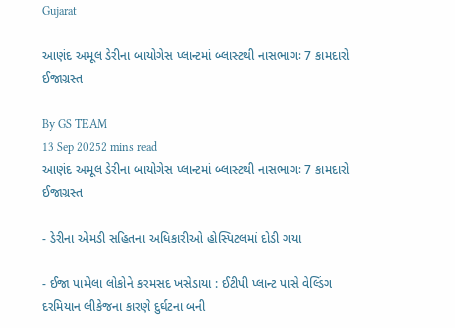Gujarat

આણંદ અમૂલ ડેરીના બાયોગેસ પ્લાન્ટમાં બ્લાસ્ટથી નાસભાગઃ 7 કામદારો ઈજાગ્રસ્ત

By GS TEAM
13 Sep 20252 mins read
આણંદ અમૂલ ડેરીના બાયોગેસ પ્લાન્ટમાં બ્લાસ્ટથી નાસભાગઃ 7 કામદારો ઈજાગ્રસ્ત

- ડેરીના એમડી સહિતના અધિકારીઓ હોસ્પિટલમાં દોડી ગયા

- ઈજા પામેલા લોકોને કરમસદ ખસેડાયા : ઈટીપી પ્લાન્ટ પાસે વેલ્ડિંગ દરમિયાન લીકેજના કારણે દુર્ઘટના બની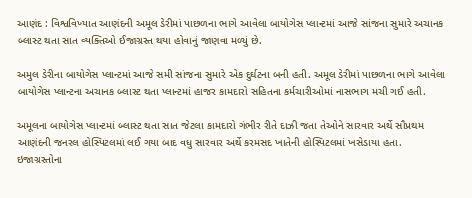આણંદ : વિશ્વવિખ્યાત આણંદની અમૂલ ડેરીમાં પાછળના ભાગે આવેલા બાયોગેસ પ્લાન્ટમાં આજે સાંજના સુમારે અચાનક બ્લાસ્ટ થતા સાત વ્યક્તિઓ ઈજાગ્રસ્ત થયા હોવાનું જાણવા મળ્યું છે.

અમુલ ડેરીના બાયોગેસ પ્લાન્ટમાં આજે સમી સાંજના સુમારે એક દુર્ઘટના બની હતી. અમૂલ ડેરીમાં પાછળના ભાગે આવેલા બાયોગેસ પ્લાન્ટના અચાનક બ્લાસ્ટ થતા પ્લાન્ટમાં હાજર કામદારો સહિતના કર્મચારીઓમાં નાસભાગ મચી ગઈ હતી.

અમૂલના બાયોગેસ પ્લાન્ટમાં બ્લાસ્ટ થતા સાત જેટલા કામદારો ગંભીર રીતે દાઝી જતા તેઓને સારવાર અર્થે સૌપ્રથમ આણંદની જનરલ હોસ્પિટલમાં લઈ ગયા બાદ વધુ સારવાર અર્થે કરમસદ ખાતેની હોસ્પિટલમાં ખસેડાયા હતા. ઇજાગ્રસ્તોના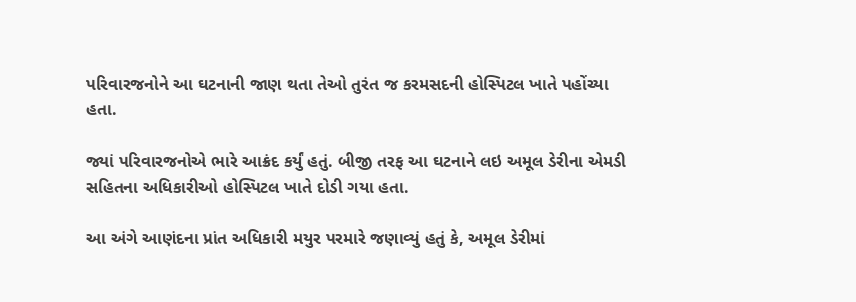પરિવારજનોને આ ઘટનાની જાણ થતા તેઓ તુરંત જ કરમસદની હોસ્પિટલ ખાતે પહોંચ્યા હતા.

જ્યાં પરિવારજનોએ ભારે આક્રંદ કર્યું હતું. બીજી તરફ આ ઘટનાને લઇ અમૂલ ડેરીના એમડી સહિતના અધિકારીઓ હોસ્પિટલ ખાતે દોડી ગયા હતા.

આ અંગે આણંદના પ્રાંત અધિકારી મયુર પરમારે જણાવ્યું હતું કે, અમૂલ ડેરીમાં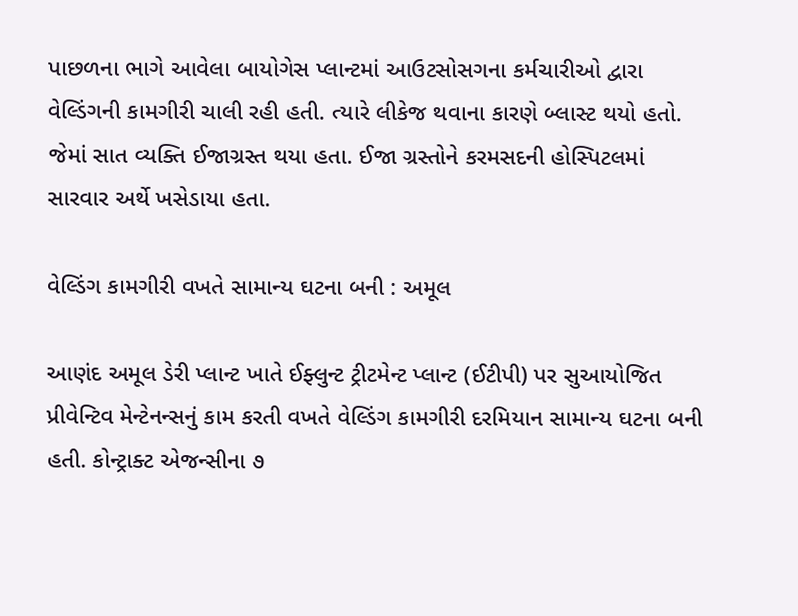પાછળના ભાગે આવેલા બાયોગેસ પ્લાન્ટમાં આઉટસોસગના કર્મચારીઓ દ્વારા વેલ્ડિંગની કામગીરી ચાલી રહી હતી. ત્યારે લીકેજ થવાના કારણે બ્લાસ્ટ થયો હતો. જેમાં સાત વ્યક્તિ ઈજાગ્રસ્ત થયા હતા. ઈજા ગ્રસ્તોને કરમસદની હોસ્પિટલમાં સારવાર અર્થે ખસેડાયા હતા.

વેલ્ડિંગ કામગીરી વખતે સામાન્ય ઘટના બની : અમૂલ

આણંદ અમૂલ ડેરી પ્લાન્ટ ખાતે ઈફ્લુન્ટ ટ્રીટમેન્ટ પ્લાન્ટ (ઈટીપી) પર સુઆયોજિત પ્રીવેન્ટિવ મેન્ટેનન્સનું કામ કરતી વખતે વેલ્ડિંગ કામગીરી દરમિયાન સામાન્ય ઘટના બની હતી. કોન્ટ્રાક્ટ એજન્સીના ૭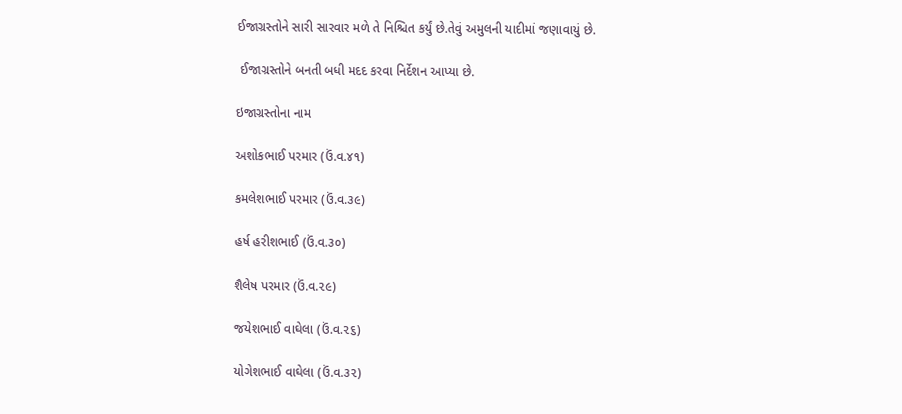ઈજાગ્રસ્તોને સારી સારવાર મળે તે નિશ્ચિત કર્યું છે.તેવું અમુલની યાદીમાં જણાવાયું છે.

 ઈજાગ્રસ્તોને બનતી બધી મદદ કરવા નિર્દેશન આપ્યા છે.

ઇજાગ્રસ્તોના નામ

અશોકભાઈ પરમાર (ઉં.વ.૪૧)

કમલેશભાઈ પરમાર (ઉં.વ.૩૯)

હર્ષ હરીશભાઈ (ઉં.વ.૩૦)

શૈલેષ પરમાર (ઉં.વ.૨૯)

જયેશભાઈ વાઘેલા (ઉં.વ.૨૬)

યોગેશભાઈ વાઘેલા (ઉં.વ.૩૨)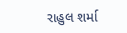રાહુલ શર્મા